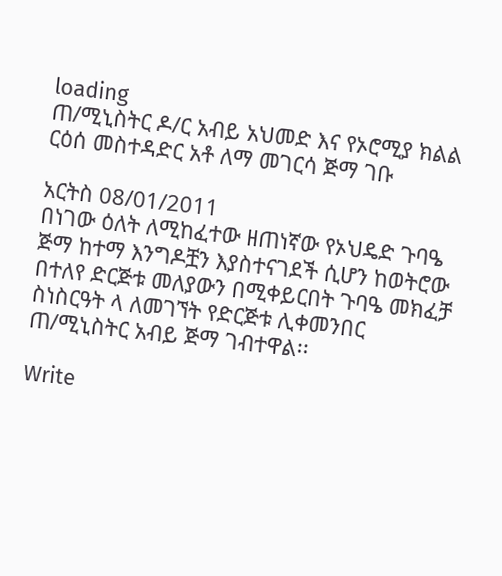loading
ጠ/ሚኒስትር ዶ/ር አብይ አህመድ እና የኦሮሚያ ክልል ርዕሰ መስተዳድር አቶ ለማ መገርሳ ጅማ ገቡ

አርትስ 08/01/2011
በነገው ዕለት ለሚከፈተው ዘጠነኛው የኦህዴድ ጉባዔ ጅማ ከተማ እንግዶቿን እያስተናገደች ሲሆን ከወትሮው በተለየ ድርጅቱ መለያውን በሚቀይርበት ጉባዔ መክፈቻ ስነስርዓት ላ ለመገኘት የድርጅቱ ሊቀመንበር ጠ/ሚኒስትር አብይ ጅማ ገብተዋል፡፡

Write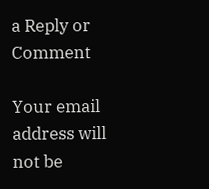a Reply or Comment

Your email address will not be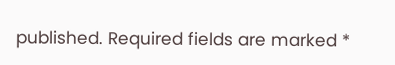published. Required fields are marked *